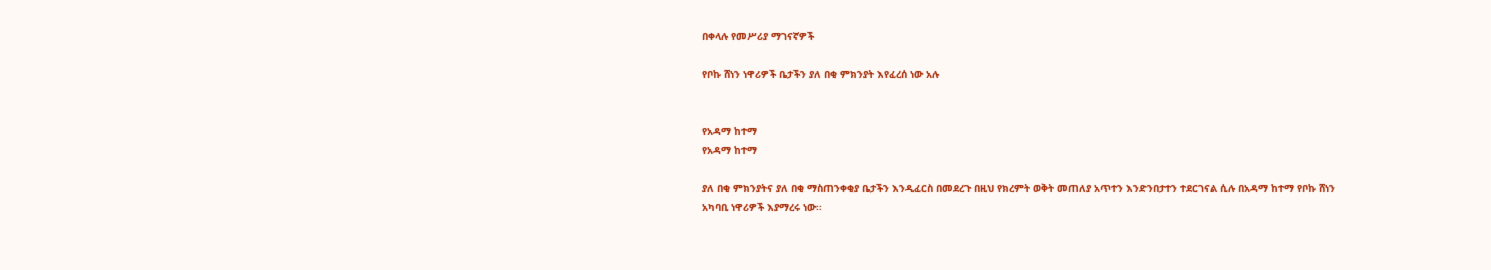በቀላሉ የመሥሪያ ማገናኛዎች

የቦኩ ሸነን ነዋሪዎች ቤታችን ያለ በቂ ምክንያት እየፈረሰ ነው አሉ


የአዳማ ከተማ
የአዳማ ከተማ

ያለ በቂ ምክንያትና ያለ በቂ ማስጠንቀቂያ ቤታችን እንዲፈርስ በመደረጉ በዚህ የክረምት ወቅት መጠለያ አጥተን እንድንበታተን ተደርገናል ሲሉ በአዳማ ከተማ የቦኩ ሸነን አካባቢ ነዋሪዎች እያማረሩ ነው፡፡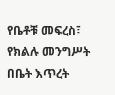የቤቶቹ መፍረስ፣ የክልሉ መንግሥት በቤት እጥረት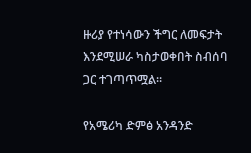ዙሪያ የተነሳውን ችግር ለመፍታት እንደሚሠራ ካስታወቀበት ስብሰባ ጋር ተገጣጥሟል።

የአሜሪካ ድምፅ አንዳንድ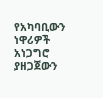የአካባቢውን ነዋሪዎች አነጋግሮ ያዘጋጀውን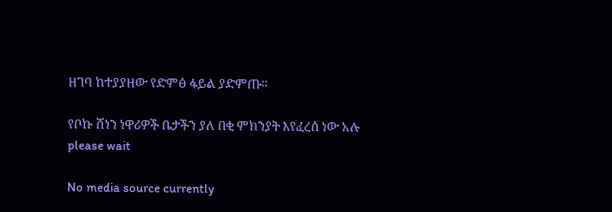ዘገባ ከተያያዘው የድምፅ ፋይል ያድምጡ።

የቦኩ ሸነን ነዋሪዎች ቤታችን ያለ በቂ ምክንያት እየፈረሰ ነው አሉ
please wait

No media source currently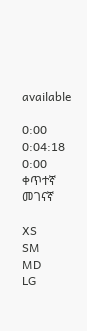available

0:00 0:04:18 0:00
ቀጥተኛ መገናኛ

XS
SM
MD
LG